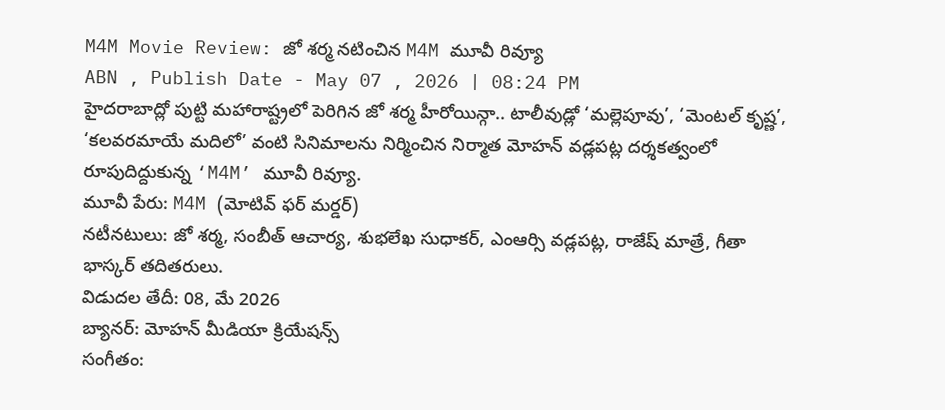M4M Movie Review: జో శర్మ నటించిన M4M మూవీ రివ్యూ
ABN , Publish Date - May 07 , 2026 | 08:24 PM
హైదరాబాద్లో పుట్టి మహారాష్ట్రలో పెరిగిన జో శర్మ హీరోయిన్గా.. టాలీవుడ్లో ‘మల్లెపూవు’, ‘మెంటల్ కృష్ణ’, ‘కలవరమాయే మదిలో’ వంటి సినిమాలను నిర్మించిన నిర్మాత మోహన్ వడ్లపట్ల దర్శకత్వంలో రూపుదిద్దుకున్న ‘M4M’ మూవీ రివ్యూ.
మూవీ పేరు: M4M (మోటివ్ ఫర్ మర్డర్)
నటీనటులు: జో శర్మ, సంబీత్ ఆచార్య, శుభలేఖ సుధాకర్, ఎంఆర్సి వడ్లపట్ల, రాజేష్ మాత్రే, గీతా భాస్కర్ తదితరులు.
విడుదల తేదీ: 08, మే 2026
బ్యానర్: మోహన్ మీడియా క్రియేషన్స్
సంగీతం: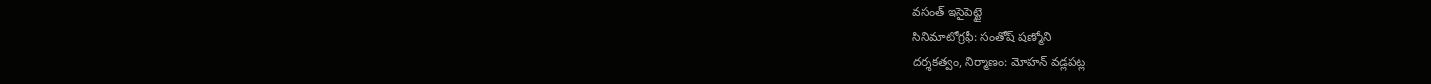వసంత్ ఇసైపెట్టై
సినిమాటోగ్రఫీ: సంతోష్ షణ్మోని
దర్శకత్వం, నిర్మాణం: మోహన్ వడ్లపట్ల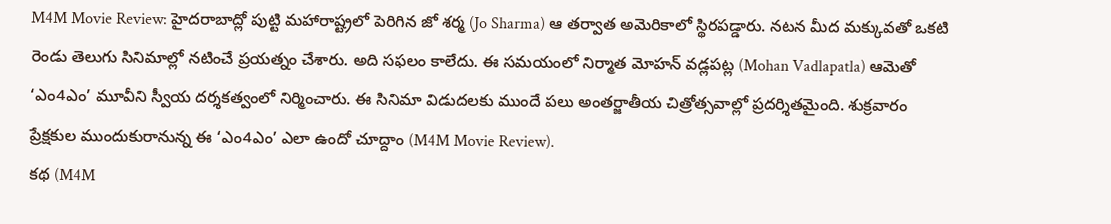M4M Movie Review: హైదరాబాద్లో పుట్టి మహారాష్ట్రలో పెరిగిన జో శర్మ (Jo Sharma) ఆ తర్వాత అమెరికాలో స్థిరపడ్డారు. నటన మీద మక్కువతో ఒకటి రెండు తెలుగు సినిమాల్లో నటించే ప్రయత్నం చేశారు. అది సఫలం కాలేదు. ఈ సమయంలో నిర్మాత మోహన్ వడ్లపట్ల (Mohan Vadlapatla) ఆమెతో ‘ఎం4ఎం’ మూవీని స్వీయ దర్శకత్వంలో నిర్మించారు. ఈ సినిమా విడుదలకు ముందే పలు అంతర్జాతీయ చిత్రోత్సవాల్లో ప్రదర్శితమైంది. శుక్రవారం ప్రేక్షకుల ముందుకురానున్న ఈ ‘ఎం4ఎం’ ఎలా ఉందో చూద్దాం (M4M Movie Review).
కథ (M4M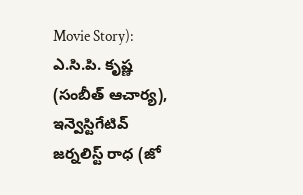Movie Story):
ఎ.సి.పి. కృష్ణ (సంబీత్ ఆచార్య), ఇన్వెస్టిగేటివ్ జర్నలిస్ట్ రాధ (జో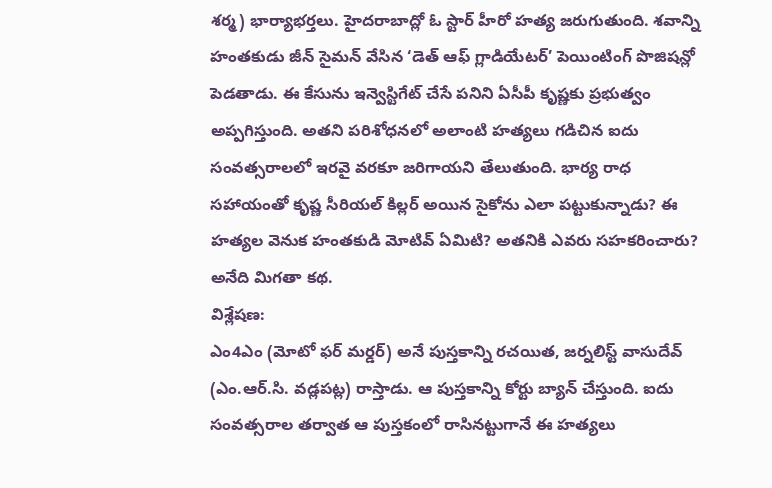శర్మ) భార్యాభర్తలు. హైదరాబాద్లో ఓ స్టార్ హీరో హత్య జరుగుతుంది. శవాన్ని హంతకుడు జీన్ సైమన్ వేసిన ‘డెత్ ఆఫ్ గ్లాడియేటర్’ పెయింటింగ్ పొజిషన్లో పెడతాడు. ఈ కేసును ఇన్వెస్టిగేట్ చేసే పనిని ఏసీపీ కృష్ణకు ప్రభుత్వం అప్పగిస్తుంది. అతని పరిశోధనలో అలాంటి హత్యలు గడిచిన ఐదు సంవత్సరాలలో ఇరవై వరకూ జరిగాయని తేలుతుంది. భార్య రాధ సహాయంతో కృష్ణ సీరియల్ కిల్లర్ అయిన సైకోను ఎలా పట్టుకున్నాడు? ఈ హత్యల వెనుక హంతకుడి మోటివ్ ఏమిటి? అతనికి ఎవరు సహకరించారు? అనేది మిగతా కథ.
విశ్లేషణ:
ఎం4ఎం (మోటో ఫర్ మర్డర్) అనే పుస్తకాన్ని రచయిత, జర్నలిస్ట్ వాసుదేవ్ (ఎం.ఆర్.సి. వడ్లపట్ల) రాస్తాడు. ఆ పుస్తకాన్ని కోర్టు బ్యాన్ చేస్తుంది. ఐదు సంవత్సరాల తర్వాత ఆ పుస్తకంలో రాసినట్టుగానే ఈ హత్యలు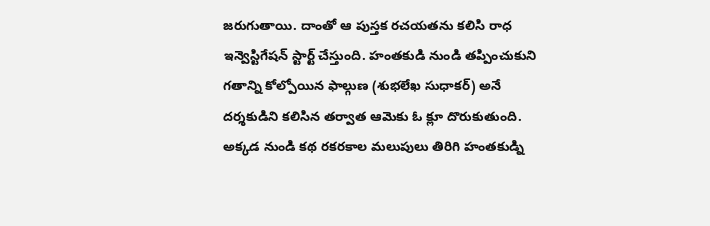జరుగుతాయి. దాంతో ఆ పుస్తక రచయతను కలిసి రాధ ఇన్వెస్టిగేషన్ స్టార్ట్ చేస్తుంది. హంతకుడి నుండి తప్పించుకుని గతాన్ని కోల్పోయిన ఫాల్గుణ (శుభలేఖ సుధాకర్) అనే దర్శకుడిని కలిసిన తర్వాత ఆమెకు ఓ క్లూ దొరుకుతుంది. అక్కడ నుండి కథ రకరకాల మలుపులు తిరిగి హంతకుడ్ని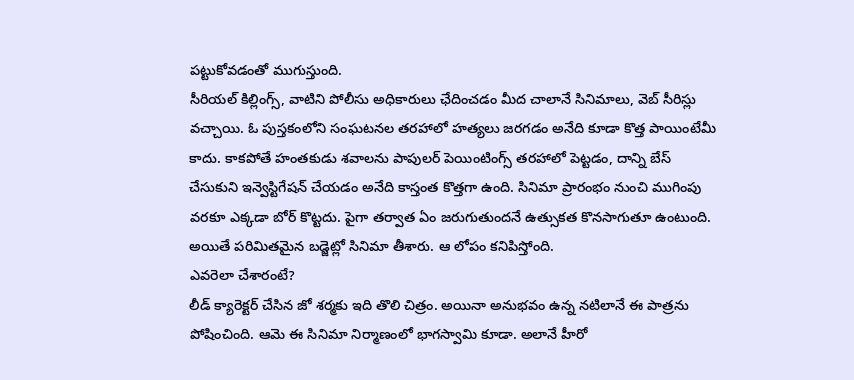పట్టుకోవడంతో ముగుస్తుంది.
సీరియల్ కిల్లింగ్స్, వాటిని పోలీసు అధికారులు ఛేదించడం మీద చాలానే సినిమాలు, వెబ్ సీరిస్లు వచ్చాయి. ఓ పుస్తకంలోని సంఘటనల తరహాలో హత్యలు జరగడం అనేది కూడా కొత్త పాయింటేమీ కాదు. కాకపోతే హంతకుడు శవాలను పాపులర్ పెయింటింగ్స్ తరహాలో పెట్టడం, దాన్ని బేస్ చేసుకుని ఇన్వెస్టిగేషన్ చేయడం అనేది కాస్తంత కొత్తగా ఉంది. సినిమా ప్రారంభం నుంచి ముగింపు వరకూ ఎక్కడా బోర్ కొట్టదు. పైగా తర్వాత ఏం జరుగుతుందనే ఉత్సుకత కొనసాగుతూ ఉంటుంది. అయితే పరిమితమైన బడ్జెట్లో సినిమా తీశారు. ఆ లోపం కనిపిస్తోంది.
ఎవరెలా చేశారంటే?
లీడ్ క్యారెక్టర్ చేసిన జో శర్మకు ఇది తొలి చిత్రం. అయినా అనుభవం ఉన్న నటిలానే ఈ పాత్రను పోషించింది. ఆమె ఈ సినిమా నిర్మాణంలో భాగస్వామి కూడా. అలానే హీరో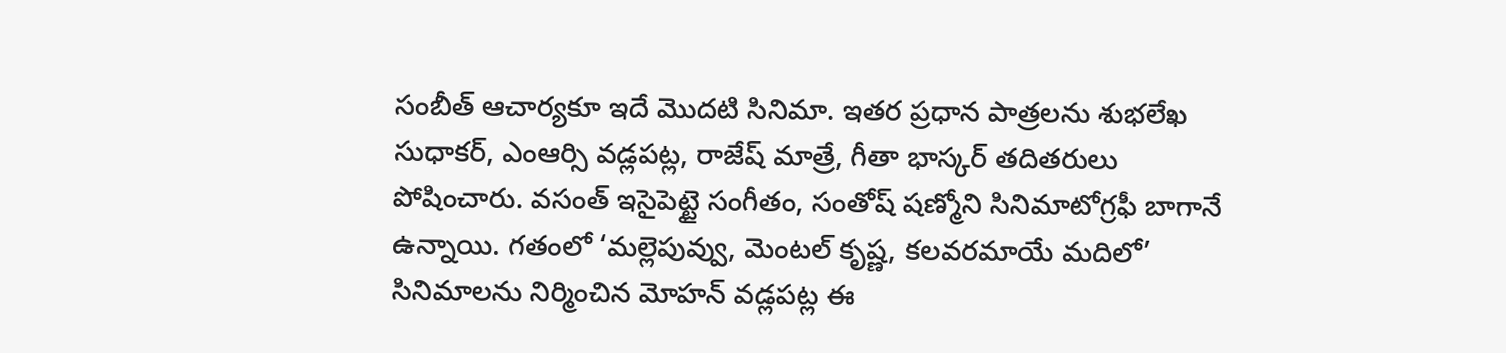సంబీత్ ఆచార్యకూ ఇదే మొదటి సినిమా. ఇతర ప్రధాన పాత్రలను శుభలేఖ సుధాకర్, ఎంఆర్సి వడ్లపట్ల, రాజేష్ మాత్రే, గీతా భాస్కర్ తదితరులు పోషించారు. వసంత్ ఇసైపెట్టై సంగీతం, సంతోష్ షణ్మోని సినిమాటోగ్రఫీ బాగానే ఉన్నాయి. గతంలో ‘మల్లెపువ్వు, మెంటల్ కృష్ణ, కలవరమాయే మదిలో’ సినిమాలను నిర్మించిన మోహన్ వడ్లపట్ల ఈ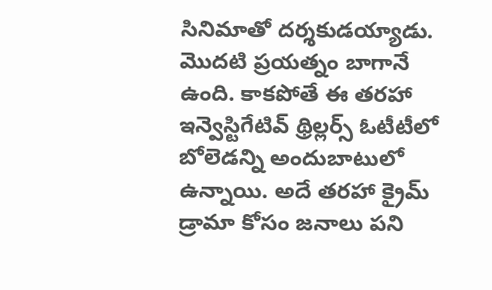సినిమాతో దర్శకుడయ్యాడు. మొదటి ప్రయత్నం బాగానే ఉంది. కాకపోతే ఈ తరహా ఇన్వెస్టిగేటివ్ థ్రిల్లర్స్ ఓటీటీలో బోలెడన్ని అందుబాటులో ఉన్నాయి. అదే తరహా క్రైమ్ డ్రామా కోసం జనాలు పని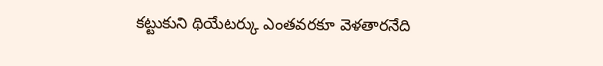కట్టుకుని థియేటర్కు ఎంతవరకూ వెళతారనేది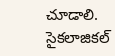చూడాలి. సైకలాజికల్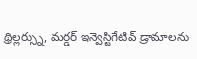థ్రిల్లర్స్ను, మర్డర్ ఇన్వెస్టిగేటివ్ డ్రామాలను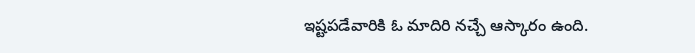ఇష్టపడేవారికి ఓ మాదిరి నచ్చే ఆస్కారం ఉంది.